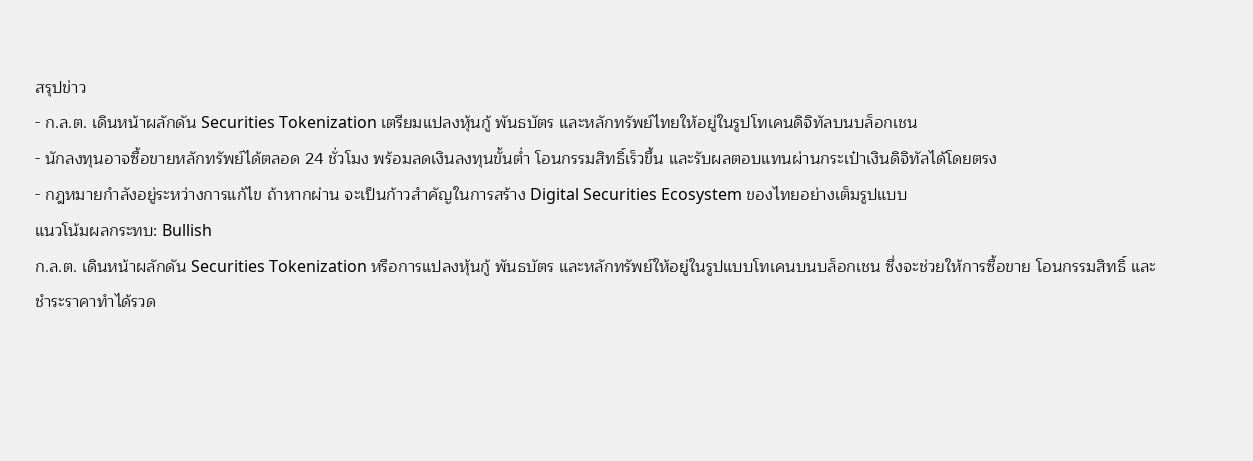สรุปข่าว
- ก.ล.ต. เดินหน้าผลักดัน Securities Tokenization เตรียมแปลงหุ้นกู้ พันธบัตร และหลักทรัพย์ไทยให้อยู่ในรูปโทเคนดิจิทัลบนบล็อกเชน
- นักลงทุนอาจซื้อขายหลักทรัพย์ได้ตลอด 24 ชั่วโมง พร้อมลดเงินลงทุนขั้นต่ำ โอนกรรมสิทธิ์เร็วขึ้น และรับผลตอบแทนผ่านกระเป๋าเงินดิจิทัลได้โดยตรง
- กฎหมายกำลังอยู่ระหว่างการแก้ไข ถ้าหากผ่าน จะเป็นก้าวสำคัญในการสร้าง Digital Securities Ecosystem ของไทยอย่างเต็มรูปแบบ
แนวโน้มผลกระทบ: Bullish
ก.ล.ต. เดินหน้าผลักดัน Securities Tokenization หรือการแปลงหุ้นกู้ พันธบัตร และหลักทรัพย์ให้อยู่ในรูปแบบโทเคนบนบล็อกเชน ซึ่งจะช่วยให้การซื้อขาย โอนกรรมสิทธิ์ และชำระราคาทำได้รวด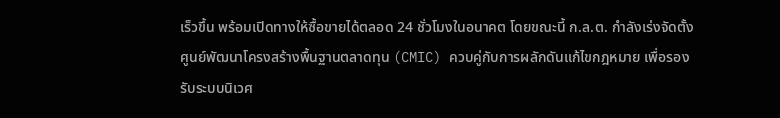เร็วขึ้น พร้อมเปิดทางให้ซื้อขายได้ตลอด 24 ชั่วโมงในอนาคต โดยขณะนี้ ก.ล.ต. กำลังเร่งจัดตั้งศูนย์พัฒนาโครงสร้างพื้นฐานตลาดทุน (CMIC) ควบคู่กับการผลักดันแก้ไขกฎหมาย เพื่อรองรับระบบนิเวศ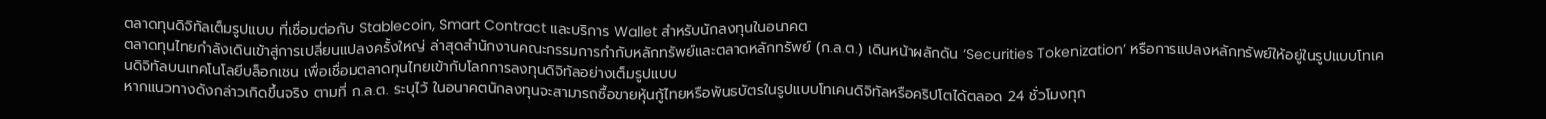ตลาดทุนดิจิทัลเต็มรูปแบบ ที่เชื่อมต่อกับ Stablecoin, Smart Contract และบริการ Wallet สำหรับนักลงทุนในอนาคต
ตลาดทุนไทยกำลังเดินเข้าสู่การเปลี่ยนแปลงครั้งใหญ่ ล่าสุดสำนักงานคณะกรรมการกำกับหลักทรัพย์และตลาดหลักทรัพย์ (ก.ล.ต.) เดินหน้าผลักดัน ‘Securities Tokenization’ หรือการแปลงหลักทรัพย์ให้อยู่ในรูปแบบโทเคนดิจิทัลบนเทคโนโลยีบล็อกเชน เพื่อเชื่อมตลาดทุนไทยเข้ากับโลกการลงทุนดิจิทัลอย่างเต็มรูปแบบ
หากแนวทางดังกล่าวเกิดขึ้นจริง ตามที่ ก.ล.ต. ระบุไว้ ในอนาคตนักลงทุนจะสามารถซื้อขายหุ้นกู้ไทยหรือพันธบัตรในรูปแบบโทเคนดิจิทัลหรือคริปโตได้ตลอด 24 ชั่วโมงทุก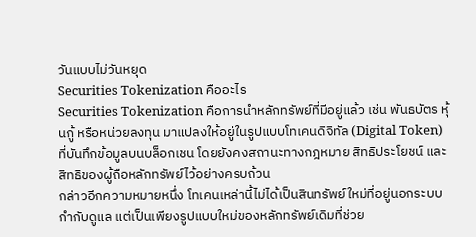วันแบบไม่วันหยุด
Securities Tokenization คืออะไร
Securities Tokenization คือการนำหลักทรัพย์ที่มีอยู่แล้ว เช่น พันธบัตร หุ้นกู้ หรือหน่วยลงทุน มาแปลงให้อยู่ในรูปแบบโทเคนดิจิทัล (Digital Token) ที่บันทึกข้อมูลบนบล็อกเชน โดยยังคงสถานะทางกฎหมาย สิทธิประโยชน์ และสิทธิของผู้ถือหลักทรัพย์ไว้อย่างครบถ้วน
กล่าวอีกความหมายหนึ่ง โทเคนเหล่านี้ไม่ได้เป็นสินทรัพย์ใหม่ที่อยู่นอกระบบกำกับดูแล แต่เป็นเพียงรูปแบบใหม่ของหลักทรัพย์เดิมที่ช่วย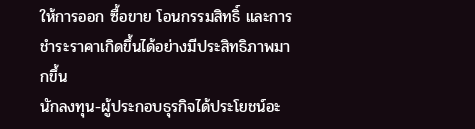ให้การออก ซื้อขาย โอนกรรมสิทธิ์ และการชำระราคาเกิดขึ้นได้อย่างมีประสิทธิภาพมากขึ้น
นักลงทุน-ผู้ประกอบธุรกิจได้ประโยชน์อะ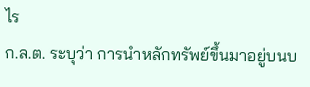ไร
ก.ล.ต. ระบุว่า การนำหลักทรัพย์ขึ้นมาอยู่บนบ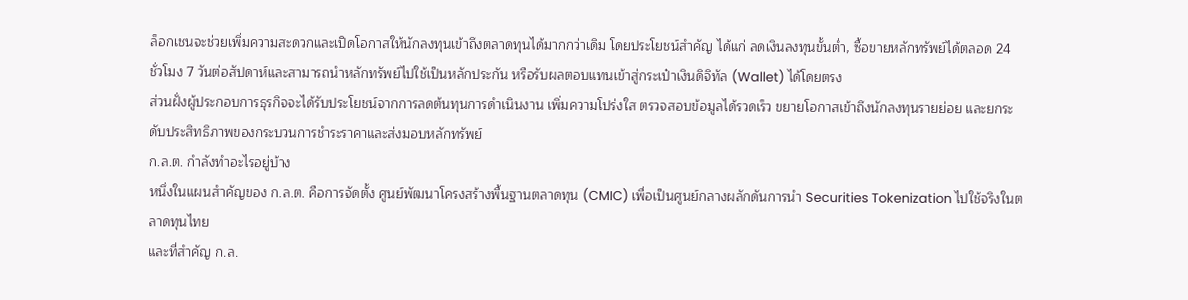ล็อกเชนจะช่วยเพิ่มความสะดวกและเปิดโอกาสให้นักลงทุนเข้าถึงตลาดทุนได้มากกว่าเดิม โดยประโยชน์สำคัญ ได้แก่ ลดเงินลงทุนขั้นต่ำ, ซื้อขายหลักทรัพย์ได้ตลอด 24 ชั่วโมง 7 วันต่อสัปดาห์และสามารถนำหลักทรัพย์ไปใช้เป็นหลักประกัน หรือรับผลตอบแทนเข้าสู่กระเป๋าเงินดิจิทัล (Wallet) ได้โดยตรง
ส่วนฝั่งผู้ประกอบการธุรกิจจะได้รับประโยชน์จากการลดต้นทุนการดำเนินงาน เพิ่มความโปร่งใส ตรวจสอบข้อมูลได้รวดเร็ว ขยายโอกาสเข้าถึงนักลงทุนรายย่อย และยกระดับประสิทธิภาพของกระบวนการชำระราคาและส่งมอบหลักทรัพย์
ก.ล.ต. กำลังทำอะไรอยู่บ้าง
หนึ่งในแผนสำคัญของ ก.ล.ต. คือการจัดตั้ง ศูนย์พัฒนาโครงสร้างพื้นฐานตลาดทุน (CMIC) เพื่อเป็นศูนย์กลางผลักดันการนำ Securities Tokenization ไปใช้จริงในตลาดทุนไทย
และที่สำคัญ ก.ล.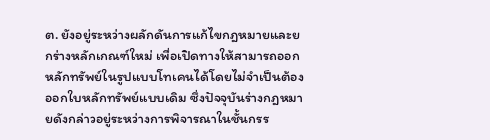ต. ยังอยู่ระหว่างผลักดันการแก้ไขกฎหมายและยกร่างหลักเกณฑ์ใหม่ เพื่อเปิดทางให้สามารถออกหลักทรัพย์ในรูปแบบโทเคนได้โดยไม่จำเป็นต้องออกใบหลักทรัพย์แบบเดิม ซึ่งปัจจุบันร่างกฎหมายดังกล่าวอยู่ระหว่างการพิจารณาในชั้นกรร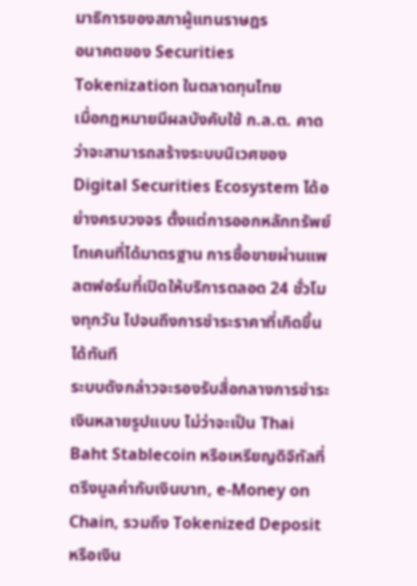มาธิการของสภาผู้แทนราษฎร
อนาคตของ Securities Tokenization ในตลาดทุนไทย
เมื่อกฎหมายมีผลบังคับใช้ ก.ล.ต. คาดว่าจะสามารถสร้างระบบนิเวศของ Digital Securities Ecosystem ได้อย่างครบวงจร ตั้งแต่การออกหลักทรัพย์โทเคนที่ได้มาตรฐาน การซื้อขายผ่านแพลตฟอร์มที่เปิดให้บริการตลอด 24 ชั่วโมงทุกวัน ไปจนถึงการชำระราคาที่เกิดขึ้นได้ทันที
ระบบดังกล่าวจะรองรับสื่อกลางการชำระเงินหลายรูปแบบ ไม่ว่าจะเป็น Thai Baht Stablecoin หรือเหรียญดิจิทัลที่ตรึงมูลค่ากับเงินบาท, e-Money on Chain, รวมถึง Tokenized Deposit หรือเงิน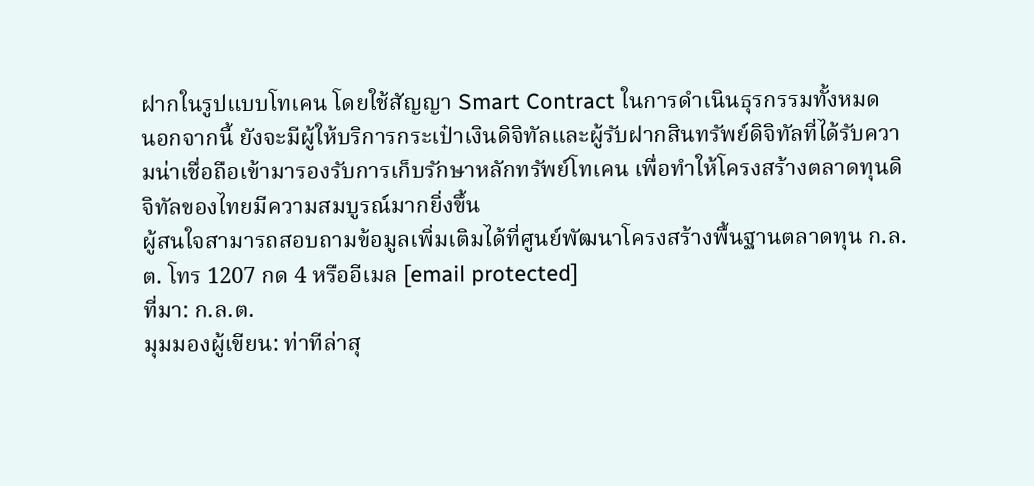ฝากในรูปแบบโทเคน โดยใช้สัญญา Smart Contract ในการดำเนินธุรกรรมทั้งหมด
นอกจากนี้ ยังจะมีผู้ให้บริการกระเป๋าเงินดิจิทัลและผู้รับฝากสินทรัพย์ดิจิทัลที่ได้รับความน่าเชื่อถือเข้ามารองรับการเก็บรักษาหลักทรัพย์โทเคน เพื่อทำให้โครงสร้างตลาดทุนดิจิทัลของไทยมีความสมบูรณ์มากยิ่งขึ้น
ผู้สนใจสามารถสอบถามข้อมูลเพิ่มเติมได้ที่ศูนย์พัฒนาโครงสร้างพื้นฐานตลาดทุน ก.ล.ต. โทร 1207 กด 4 หรืออีเมล [email protected]
ที่มา: ก.ล.ต.
มุมมองผู้เขียน: ท่าทีล่าสุ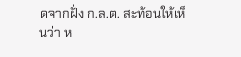ดจากฝั่ง ก.ล.ต. สะท้อนให้เห็นว่า ห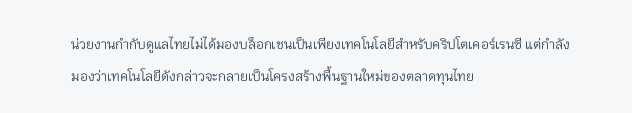น่วยงานกำกับดูแลไทยไม่ได้มองบล็อกเชนเป็นเพียงเทคโนโลยีสำหรับคริปโตเคอร์เรนซี แต่กำลังมองว่าเทคโนโลยีดังกล่าวจะกลายเป็นโครงสร้างพื้นฐานใหม่ของตลาดทุนไทย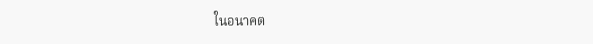ในอนาคต